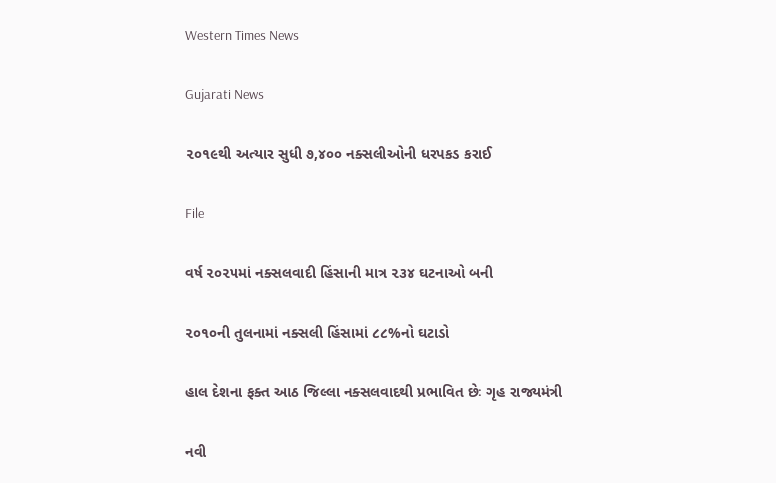Western Times News

Gujarati News

૨૦૧૯થી અત્યાર સુધી ૭,૪૦૦ નક્સલીઓની ધરપકડ કરાઈ

File

વર્ષ ૨૦૨૫માં નક્સલવાદી હિંસાની માત્ર ૨૩૪ ઘટનાઓ બની

૨૦૧૦ની તુલનામાં નક્સલી હિંસામાં ૮૮%નો ઘટાડો

હાલ દેશના ફક્ત આઠ જિલ્લા નક્સલવાદથી પ્રભાવિત છેઃ ગૃહ રાજ્યમંત્રી

નવી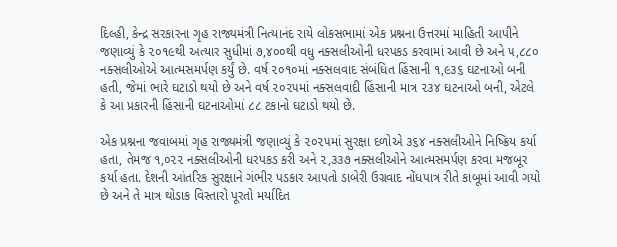દિલ્હી, કેન્દ્ર સરકારના ગૃહ રાજ્યમંત્રી નિત્યાનંદ રાયે લોકસભામાં એક પ્રશ્નના ઉત્તરમાં માહિતી આપીને જણાવ્યું કે ૨૦૧૯થી અત્યાર સુધીમાં ૭,૪૦૦થી વધુ નક્સલીઓની ધરપકડ કરવામાં આવી છે અને ૫,૮૮૦ નક્સલીઓએ આત્મસમર્પણ કર્યું છે. વર્ષ ૨૦૧૦માં નક્સલવાદ સંબંધિત હિંસાની ૧,૯૩૬ ઘટનાઓ બની હતી, જેમાં ભારે ઘટાડો થયો છે અને વર્ષ ૨૦૨૫માં નક્સલવાદી હિંસાની માત્ર ૨૩૪ ઘટનાઓ બની, એટલે કે આ પ્રકારની હિંસાની ઘટનાઓમાં ૮૮ ટકાનો ઘટાડો થયો છે.

એક પ્રશ્નના જવાબમાં ગૃહ રાજ્યમંત્રી જણાવ્યું કે ૨૦૨૫માં સુરક્ષા દળોએ ૩૬૪ નક્સલીઓને નિષ્ક્રિય કર્યા હતા, તેમજ ૧,૦૨૨ નક્સલીઓની ધરપકડ કરી અને ૨,૩૩૭ નક્સલીઓને આત્મસમર્પણ કરવા મજબૂર કર્યા હતા. દેશની આંતરિક સુરક્ષાને ગંભીર પડકાર આપતો ડાબેરી ઉગ્રવાદ નોંધપાત્ર રીતે કાબૂમાં આવી ગયો છે અને તે માત્ર થોડાક વિસ્તારો પૂરતો મર્યાદિત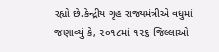રહ્યો છે.કેન્દ્રીય ગૃહ રાજ્યમંત્રીએ વધુમાં જણાવ્યું કે, ૨૦૧૮માં ૧૨૬ જિલ્લાઓ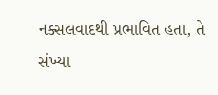નક્સલવાદથી પ્રભાવિત હતા, તે સંખ્યા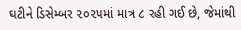ઘટીને ડિસેમ્બર ૨૦૨૫માં માત્ર ૮ રહી ગઈ છે, જેમાંથી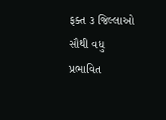ફક્ત ૩ જિલ્લાઓ સૌથી વધુ પ્રભાવિત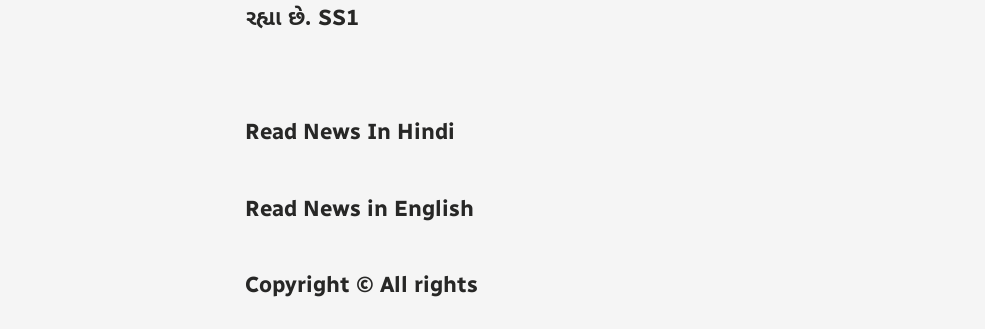રહ્યા છે. SS1


Read News In Hindi

Read News in English

Copyright © All rights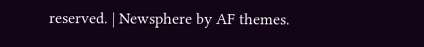reserved. | Newsphere by AF themes.